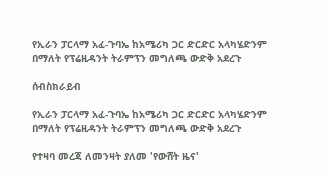የኢራን ፓርላማ አፈ-ጉባኤ ከአሜሪካ ጋር ድርድር አላካሄድንም በማለት የፕሬዚዳንት ትራምፕን መግለጫ ውድቅ አደረጉ

ሰብስክራይብ

የኢራን ፓርላማ አፈ-ጉባኤ ከአሜሪካ ጋር ድርድር አላካሄድንም በማለት የፕሬዚዳንት ትራምፕን መግለጫ ውድቅ አደረጉ

የተዛባ መረጃ ለመንዛት ያለመ 'የውሸት ዜና'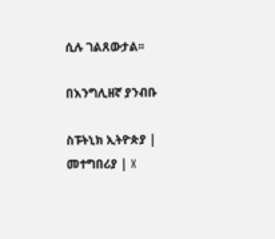ሲሉ ገልጸውታል፡፡

በእንግሊዘኛ ያንብቡ

ስፑትኒክ ኢትዮጵያ | መተግበሪያ | X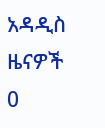አዳዲስ ዜናዎች
0